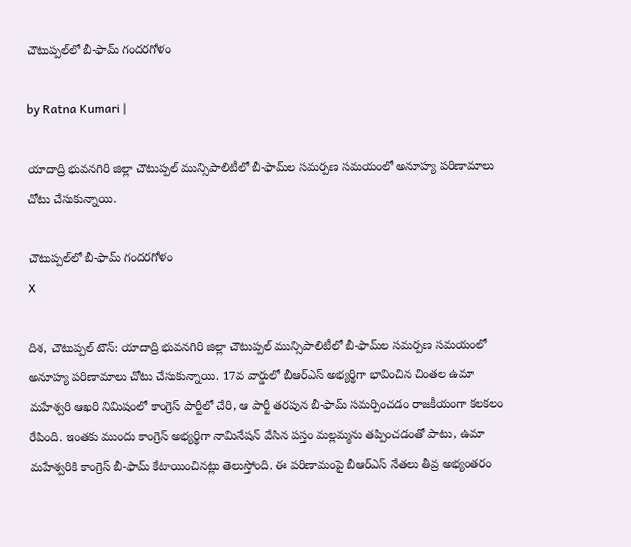చౌటుప్పల్‌లో బీ-ఫామ్ గందరగోళం

by Ratna Kumari |

యాదాద్రి భువనగిరి జిల్లా చౌటుప్పల్ మున్సిపాలిటీలో బీ-ఫామ్‌ల సమర్పణ సమయంలో అనూహ్య పరిణామాలు చోటు చేసుకున్నాయి.

చౌటుప్పల్‌లో బీ-ఫామ్ గందరగోళం
X

దిశ, చౌటుప్పల్ టౌన్: యాదాద్రి భువనగిరి జిల్లా చౌటుప్పల్ మున్సిపాలిటీలో బీ-ఫామ్‌ల సమర్పణ సమయంలో అనూహ్య పరిణామాలు చోటు చేసుకున్నాయి. 17వ వార్డులో బీఆర్ఎస్ అభ్యర్థిగా భావించిన చింతల ఉమా మహేశ్వరి ఆఖరి నిమిషంలో కాంగ్రెస్ పార్టీలో చేరి, ఆ పార్టీ తరపున బీ-ఫామ్ సమర్పించడం రాజకీయంగా కలకలం రేపింది. ఇంతకు ముందు కాంగ్రెస్ అభ్యర్థిగా నామినేషన్ వేసిన పస్తం మల్లమ్మను తప్పించడంతో పాటు, ఉమా మహేశ్వరికి కాంగ్రెస్ బీ-ఫామ్ కేటాయించినట్లు తెలుస్తోంది. ఈ పరిణామంపై బీఆర్ఎస్ నేతలు తీవ్ర అభ్యంతరం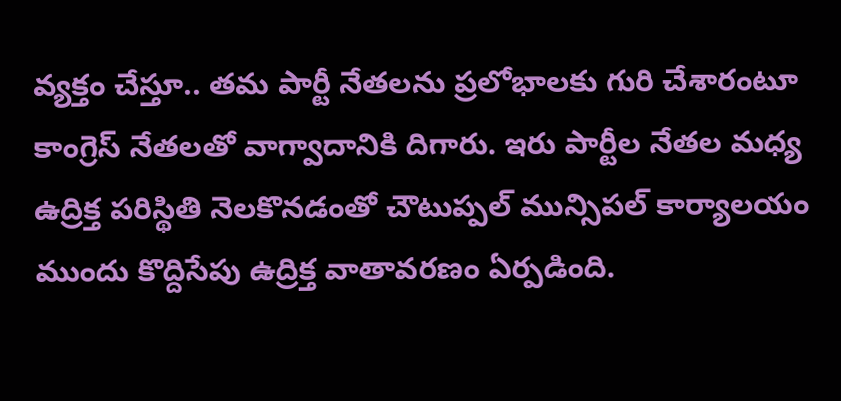వ్యక్తం చేస్తూ.. తమ పార్టీ నేతలను ప్రలోభాలకు గురి చేశారంటూ కాంగ్రెస్ నేతలతో వాగ్వాదానికి దిగారు. ఇరు పార్టీల నేతల మధ్య ఉద్రిక్త పరిస్థితి నెలకొనడంతో చౌటుప్పల్ మున్సిపల్ కార్యాలయం ముందు కొద్దిసేపు ఉద్రిక్త వాతావరణం ఏర్పడింది.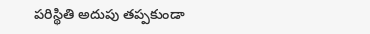పరిస్థితి అదుపు తప్పకుండా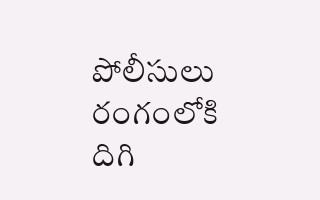పోలీసులు రంగంలోకి దిగి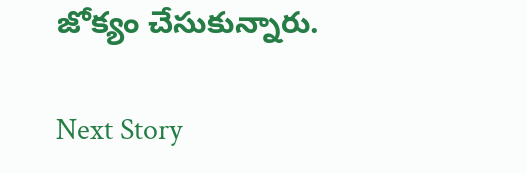జోక్యం చేసుకున్నారు.

Next Story